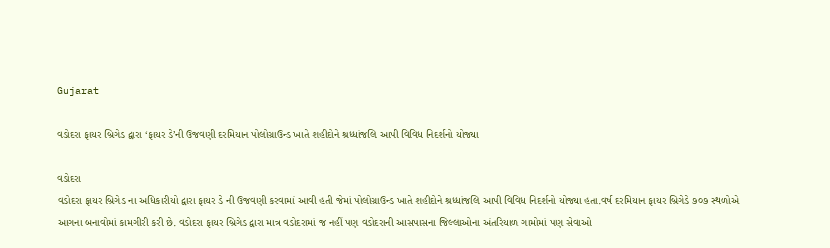Gujarat

વડોદરા ફાયર બ્રિગેડ દ્વારા ‘ફાયર ડે’ની ઉજવણી દરમિયાન પોલોગ્રાઉન્ડ ખાતે શહીદોને શ્રધ્ધાંજલિ આપી વિવિધ નિદર્શનો યોજ્યા

વડોદરા
વડોદરા ફાયર બ્રિગેડ ના અધિકારીયો દ્વારા ફાયર ડે ની ઉજવણી કરવામાં આવી હતી જેમાં પોલોગ્રાઉન્ડ ખાતે શહીદોને શ્રધ્ધાંજલિ આપી વિવિધ નિદર્શનો યોજ્યા હતા.વર્ષ દરમિયાન ફાયર બ્રિગેડે ૭૦૭ સ્થળોએ આગના બનાવોમાં કામગીરી કરી છે. વડોદરા ફાયર બ્રિગેડ દ્વારા માત્ર વડોદરામાં જ નહીં પણ વડોદરાની આસપાસના જિલ્લાઓના અંતરિયાળ ગામોમાં પણ સેવાઓ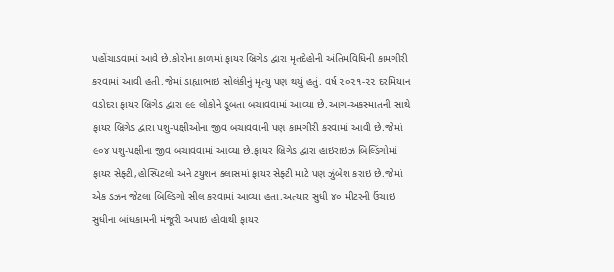પહોંચાડવામાં આવે છે.કોરોના કાળમાં ફાયર બ્રિગેડ દ્વારા મૃતદેહોની અંતિમવિધિની કામગીરી કરવામાં આવી હતી.જેમાં ડાહ્યાભાઇ સોલંકીનું મૃત્યુ પણ થયું હતું. વર્ષ ૨૦૨૧-૨૨ દરમિયાન વડોદરા ફાયર બ્રિગેડ દ્વારા ૯૯ લોકોને ડૂબતા બચાવવામાં આવ્યા છે.આગ-અકસ્માતની સાથે ફાયર બ્રિગેડ દ્વારા પશુ-પક્ષીઓના જીવ બચાવવાની પણ કામગીરી કરવામાં આવી છે.જેમાં ૯૦૪ પશુ-પક્ષીના જીવ બચાવવામાં આવ્યા છે.ફાયર બ્રિગેડ દ્વારા હાઇરાઇઝ બિલ્ડિંગોમાં ફાયર સેફ્ટી,હોસ્પિટલો અને ટયુશન ક્લાસમાં ફાયર સેફ્ટી માટે પણ ઝુંબેશ કરાઇ છે.જેમાં એક ડઝન જેટલા બિલ્ડિગો સીલ કરવામાં આવ્યા હતા.અત્યાર સુધી ૪૦ મીટરની ઉંચાઇ સુધીના બાંધકામની મંજૂરી અપાઇ હોવાથી ફાયર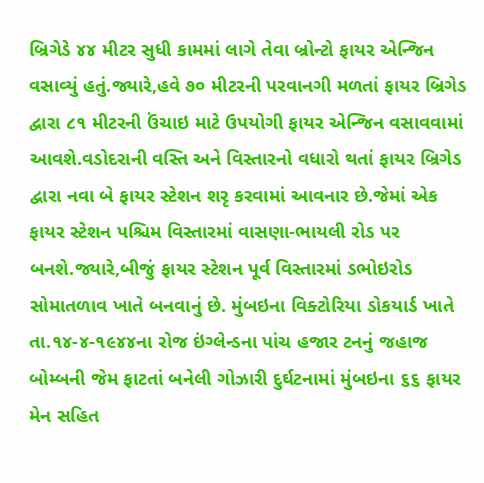બ્રિગેડે ૪૪ મીટર સુધી કામમાં લાગે તેવા બ્રોન્ટો ફાયર એન્જિન વસાવ્યું હતું.જ્યારે,હવે ૭૦ મીટરની પરવાનગી મળતાં ફાયર બ્રિગેડ દ્વારા ૮૧ મીટરની ઉંચાઇ માટે ઉપયોગી ફાયર એન્જિન વસાવવામાં આવશે.વડોદરાની વસ્તિ અને વિસ્તારનો વધારો થતાં ફાયર બ્રિગેડ દ્વારા નવા બે ફાયર સ્ટેશન શરૃ કરવામાં આવનાર છે.જેમાં એક ફાયર સ્ટેશન પશ્ચિમ વિસ્તારમાં વાસણા-ભાયલી રોડ પર બનશે.જ્યારે,બીજું ફાયર સ્ટેશન પૂર્વ વિસ્તારમાં ડભોઇરોડ સોમાતળાવ ખાતે બનવાનું છે. મુંબઇના વિક્ટોરિયા ડોકયાર્ડ ખાતે તા.૧૪-૪-૧૯૪૪ના રોજ ઇંગ્લેન્ડના પાંચ હજાર ટનનું જહાજ બોમ્બની જેમ ફાટતાં બનેલી ગોઝારી દુર્ઘટનામાં મુંબઇના ૬૬ ફાયર મેન સહિત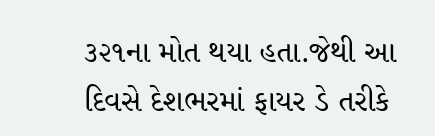૩૨૧ના મોત થયા હતા.જેથી આ દિવસે દેશભરમાં ફાયર ડે તરીકે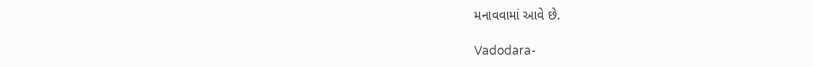મનાવવામાં આવે છે.

Vadodara-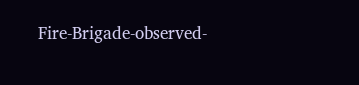Fire-Brigade-observed-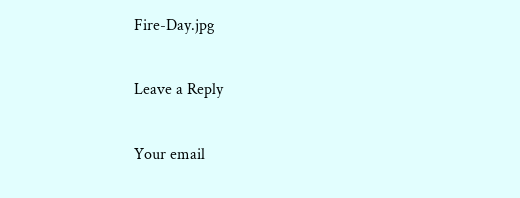Fire-Day.jpg

Leave a Reply

Your email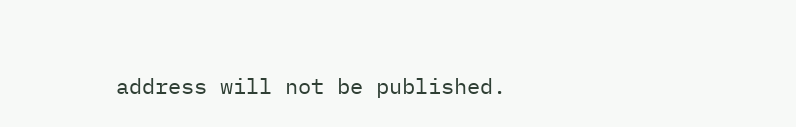address will not be published.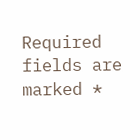Required fields are marked *